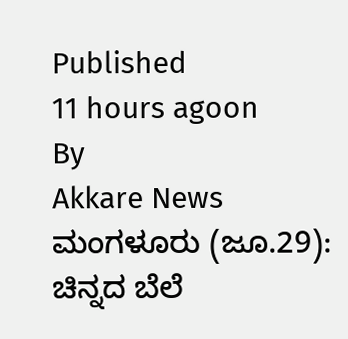Published
11 hours agoon
By
Akkare News
ಮಂಗಳೂರು (ಜೂ.29): ಚಿನ್ನದ ಬೆಲೆ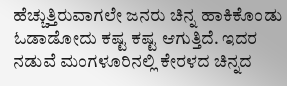ಹೆಚ್ಚುತ್ತಿರುವಾಗಲೇ ಜನರು ಚಿನ್ನ ಹಾಕಿಕೊಂಡು ಓಡಾಡೋದು ಕಷ್ಟ ಕಷ್ಟ ಆಗುತ್ತಿದೆ. ಇದರ ನಡುವೆ ಮಂಗಳೂರಿನಲ್ಲಿ ಕೇರಳದ ಚಿನ್ನದ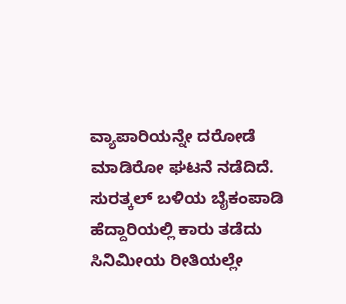ವ್ಯಾಪಾರಿಯನ್ನೇ ದರೋಡೆ ಮಾಡಿರೋ ಘಟನೆ ನಡೆದಿದೆ. ಸುರತ್ಕಲ್ ಬಳಿಯ ಬೈಕಂಪಾಡಿ ಹೆದ್ದಾರಿಯಲ್ಲಿ ಕಾರು ತಡೆದು ಸಿನಿಮೀಯ ರೀತಿಯಲ್ಲೇ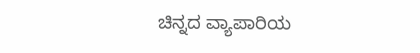ಚಿನ್ನದ ವ್ಯಾಪಾರಿಯ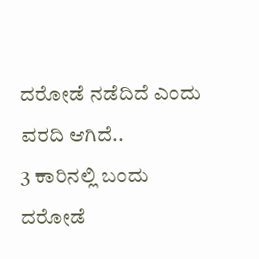ದರೋಡೆ ನಡೆದಿದೆ ಎಂದು ವರದಿ ಆಗಿದೆ..
3 ಕಾರಿನಲ್ಲಿ ಬಂದು ದರೋಡೆ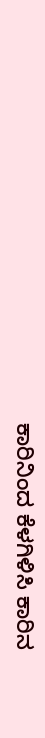ಕಾರಿನಿಂದ ಕೆಳಗಿಳಿಸಿ ಕಾರಿನ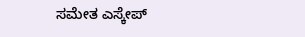ಸಮೇತ ಎಸ್ಕೇಪ್